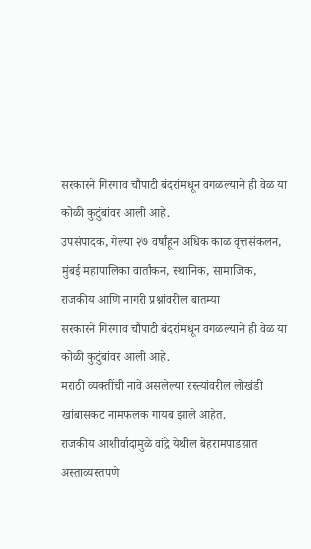सरकारने गिरगाव चौपाटी बंदरांमधून वगळल्याने ही वेळ या कोळी कुटुंबांवर आली आहे.
उपसंपादक, गेल्या २७ वर्षांहून अधिक काळ वृत्तसंकलन, मुंबई महापालिका वार्तांकन, स्थानिक, सामाजिक, राजकीय आणि नागरी प्रश्नांवरील बातम्या
सरकारने गिरगाव चौपाटी बंदरांमधून वगळल्याने ही वेळ या कोळी कुटुंबांवर आली आहे.
मराठी व्यक्तींची नावे असलेल्या रस्त्यांवरील लोखंडी खांबासकट नामफलक गायब झाले आहेत.
राजकीय आशीर्वादामुळे वांद्रे येथील बेहरामपाडय़ात अस्ताव्यस्तपणे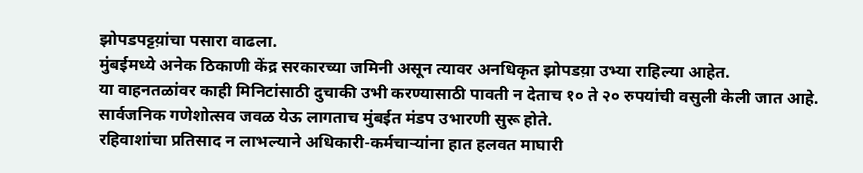झोपडपट्टय़ांचा पसारा वाढला.
मुंबईमध्ये अनेक ठिकाणी केंद्र सरकारच्या जमिनी असून त्यावर अनधिकृत झोपडय़ा उभ्या राहिल्या आहेत.
या वाहनतळांवर काही मिनिटांसाठी दुचाकी उभी करण्यासाठी पावती न देताच १० ते २० रुपयांची वसुली केली जात आहे.
सार्वजनिक गणेशोत्सव जवळ येऊ लागताच मुंबईत मंडप उभारणी सुरू होते.
रहिवाशांचा प्रतिसाद न लाभल्याने अधिकारी-कर्मचाऱ्यांना हात हलवत माघारी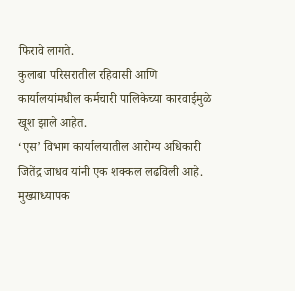फिरावे लागते.
कुलाबा परिसरातील रहिवासी आणि कार्यालयांमधील कर्मचारी पालिकेच्या कारवाईमुळे खूश झाले आहेत.
‘एस’ विभाग कार्यालयातील आरोग्य अधिकारी जितेंद्र जाधव यांनी एक शक्कल लढविली आहे.
मुख्याध्यापक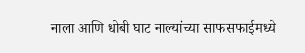नाला आणि धोबी घाट नाल्यांच्या साफसफाईमध्ये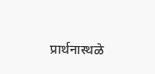प्रार्थनास्थळे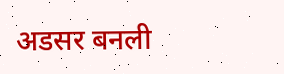अडसर बनली